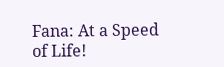Fana: At a Speed of Life!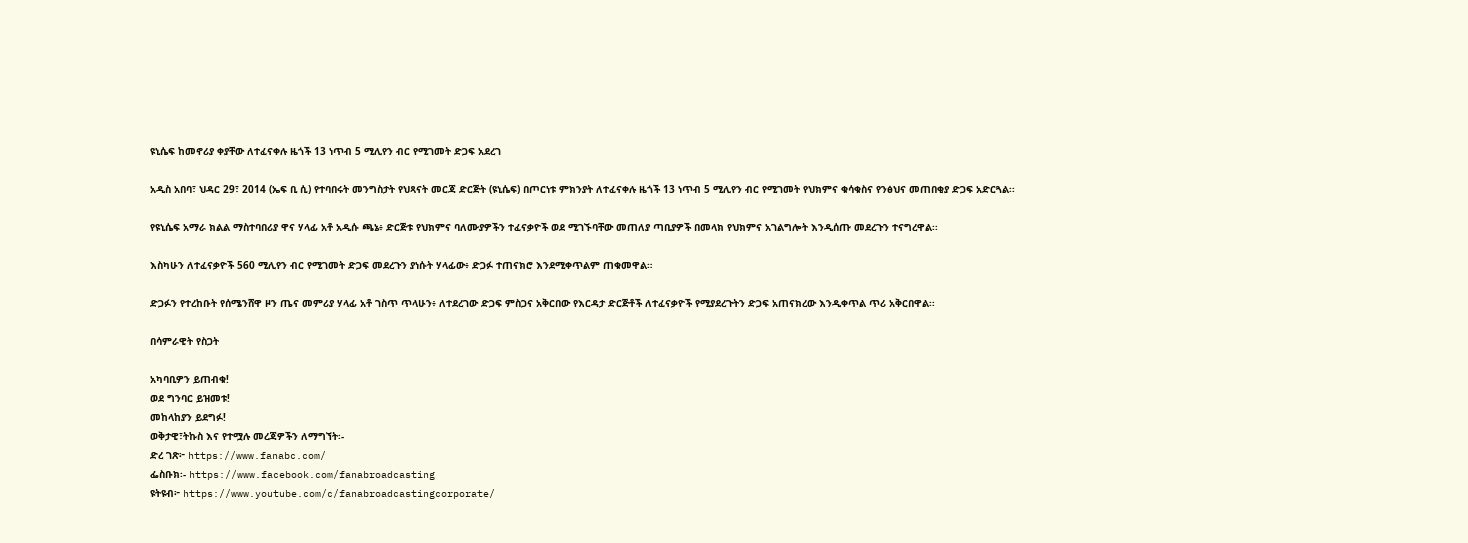ዩኒሴፍ ከመኖሪያ ቀያቸው ለተፈናቀሉ ዜጎች 13 ነጥብ 5 ሚሊየን ብር የሚገመት ድጋፍ አደረገ

አዲስ አበባ፣ ህዳር 29፣ 2014 (ኤፍ ቢ ሲ) የተባበሩት መንግስታት የህጻናት መርጃ ድርጅት (ዩኒሴፍ) በጦርነቱ ምክንያት ለተፈናቀሉ ዜጎች 13 ነጥብ 5 ሚሊየን ብር የሚገመት የህክምና ቁሳቁስና የንፅህና መጠበቂያ ድጋፍ አድርጓል፡፡

የዩኒሴፍ አማራ ክልል ማስተባበሪያ ዋና ሃላፊ አቶ አዲሱ ጫኔ፥ ድርጅቱ የህክምና ባለሙያዎችን ተፈናቃዮች ወደ ሚገኙባቸው መጠለያ ጣቢያዎች በመላክ የህክምና አገልግሎት እንዲሰጡ መደረጉን ተናግረዋል፡፡

እስካሁን ለተፈናቃዮች 560 ሚሊየን ብር የሚገመት ድጋፍ መደረጉን ያነሱት ሃላፊው፥ ድጋፉ ተጠናክሮ እንደሚቀጥልም ጠቁመዋል።

ድጋፉን የተረከቡት የሰሜንሸዋ ዞን ጤና መምሪያ ሃላፊ አቶ ገስጥ ጥላሁን፥ ለተደረገው ድጋፍ ምስጋና አቅርበው የእርዳታ ድርጅቶች ለተፈናቃዮች የሚያደረጉትን ድጋፍ አጠናክረው እንዲቀጥል ጥሪ አቅርበዋል፡፡

በሳምራዊት የስጋት

አካባቢዎን ይጠብቁ!
ወደ ግንባር ይዝመቱ!
መከላከያን ይደግፉ!
ወቅታዊ፣ትኩስ እና የተሟሉ መረጃዎችን ለማግኘት፡-
ድረ ገጽ፦ https://www.fanabc.com/
ፌስቡክ፡- https://www.facebook.com/fanabroadcasting
ዩትዩብ፦ https://www.youtube.com/c/fanabroadcastingcorporate/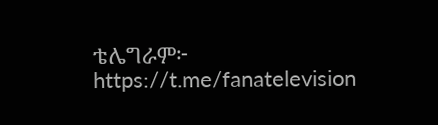ቴሌግራም፦ https://t.me/fanatelevision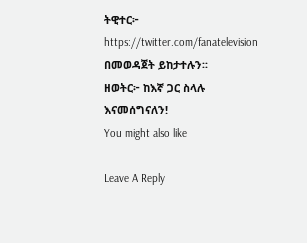ትዊተር፦ https://twitter.com/fanatelevision በመወዳጀት ይከታተሉን፡፡
ዘወትር፦ ከእኛ ጋር ስላሉ እናመሰግናለን!
You might also like

Leave A Reply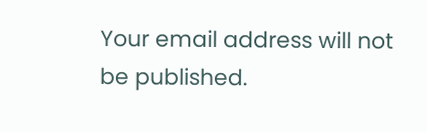Your email address will not be published.